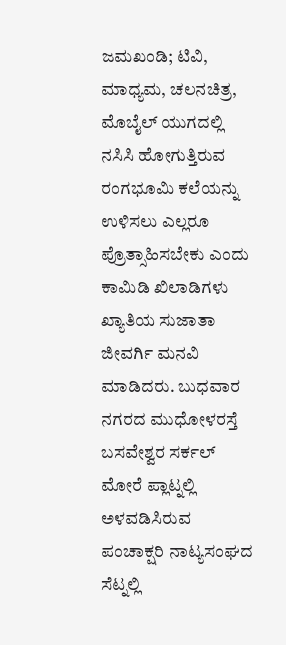ಜಮಖಂಡಿ; ಟಿವಿ, ಮಾಧ್ಯಮ, ಚಲನಚಿತ್ರ, ಮೊಬೈಲ್ ಯುಗದಲ್ಲಿ ನಸಿಸಿ ಹೋಗುತ್ತಿರುವ ರಂಗಭೂಮಿ ಕಲೆಯನ್ನು ಉಳಿಸಲು ಎಲ್ಲರೂ ಪ್ರೊತ್ಸಾಹಿಸಬೇಕು ಎಂದು ಕಾಮಿಡಿ ಖಿಲಾಡಿಗಳು ಖ್ಯಾತಿಯ ಸುಜಾತಾ ಜೀವರ್ಗಿ ಮನವಿ ಮಾಡಿದರು. ಬುಧವಾರ ನಗರದ ಮುಧೋಳರಸ್ತೆ ಬಸವೇಶ್ವರ ಸರ್ಕಲ್ ಮೋರೆ ಪ್ಲಾಟ್ನಲ್ಲಿ ಅಳವಡಿಸಿರುವ ಪಂಚಾಕ್ಷರಿ ನಾಟ್ಯಸಂಘದ ಸೆಟ್ನಲ್ಲಿ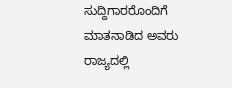ಸುದ್ದಿಗಾರರೊಂದಿಗೆ ಮಾತನಾಡಿದ ಅವರು ರಾಜ್ಯದಲ್ಲಿ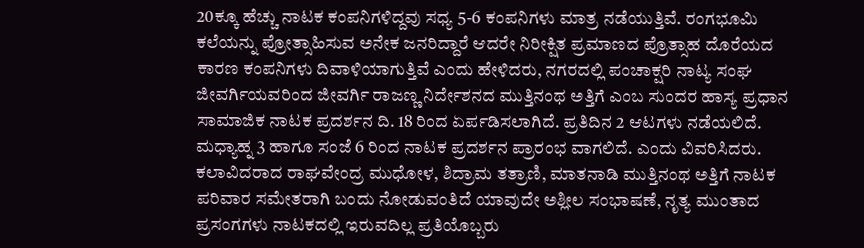20ಕ್ಕೂ ಹೆಚ್ಚು ನಾಟಕ ಕಂಪನಿಗಳಿದ್ದವು ಸಧ್ಯ 5-6 ಕಂಪನಿಗಳು ಮಾತ್ರ ನಡೆಯುತ್ತಿವೆ. ರಂಗಭೂಮಿ ಕಲೆಯನ್ನು ಪ್ರೋತ್ಸಾಹಿಸುವ ಅನೇಕ ಜನರಿದ್ದಾರೆ ಆದರೇ ನಿರೀಕ್ಷಿತ ಪ್ರಮಾಣದ ಪ್ರೊತ್ಸಾಹ ದೊರೆಯದ ಕಾರಣ ಕಂಪನಿಗಳು ದಿವಾಳಿಯಾಗುತ್ತಿವೆ ಎಂದು ಹೇಳಿದರು, ನಗರದಲ್ಲಿ ಪಂಚಾಕ್ಷರಿ ನಾಟ್ಯ ಸಂಘ ಜೀವರ್ಗಿಯವರಿಂದ ಜೀವರ್ಗಿ ರಾಜಣ್ಣ ನಿರ್ದೇಶನದ ಮುತ್ತಿನಂಥ ಅತ್ತಿಗೆ ಎಂಬ ಸುಂದರ ಹಾಸ್ಯ ಪ್ರಧಾನ ಸಾಮಾಜಿಕ ನಾಟಕ ಪ್ರದರ್ಶನ ದಿ. 18 ರಿಂದ ಏರ್ಪಡಿಸಲಾಗಿದೆ. ಪ್ರತಿದಿನ 2 ಆಟಗಳು ನಡೆಯಲಿದೆ. ಮಧ್ಯಾಹ್ನ 3 ಹಾಗೂ ಸಂಜೆ 6 ರಿಂದ ನಾಟಕ ಪ್ರದರ್ಶನ ಪ್ರಾರಂಭ ವಾಗಲಿದೆ. ಎಂದು ವಿವರಿಸಿದರು.
ಕಲಾವಿದರಾದ ರಾಘವೇಂದ್ರ ಮುಧೋಳ, ಶಿದ್ರಾಮ ತತ್ರಾಣಿ, ಮಾತನಾಡಿ ಮುತ್ತಿನಂಥ ಅತ್ತಿಗೆ ನಾಟಕ ಪರಿವಾರ ಸಮೇತರಾಗಿ ಬಂದು ನೋಡುವಂತಿದೆ ಯಾವುದೇ ಅಶ್ಲೀಲ ಸಂಭಾಷಣೆ, ನೃತ್ಯ ಮುಂತಾದ ಪ್ರಸಂಗಗಳು ನಾಟಕದಲ್ಲಿ ಇರುವದಿಲ್ಲ ಪ್ರತಿಯೊಬ್ಬರು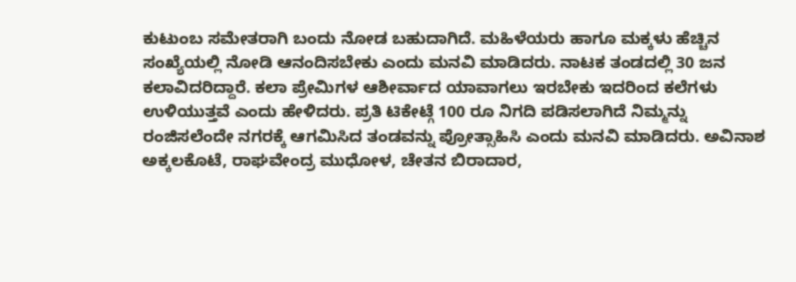ಕುಟುಂಬ ಸಮೇತರಾಗಿ ಬಂದು ನೋಡ ಬಹುದಾಗಿದೆ. ಮಹಿಳೆಯರು ಹಾಗೂ ಮಕ್ಕಳು ಹೆಚ್ಚಿನ ಸಂಖ್ಯೆಯಲ್ಲಿ ನೋಡಿ ಆನಂದಿಸಬೇಕು ಎಂದು ಮನವಿ ಮಾಡಿದರು. ನಾಟಕ ತಂಡದಲ್ಲಿ 30 ಜನ ಕಲಾವಿದರಿದ್ದಾರೆ. ಕಲಾ ಪ್ರೇಮಿಗಳ ಆಶೀರ್ವಾದ ಯಾವಾಗಲು ಇರಬೇಕು ಇದರಿಂದ ಕಲೆಗಳು ಉಳಿಯುತ್ತವೆ ಎಂದು ಹೇಳಿದರು. ಪ್ರತಿ ಟಿಕೇಟ್ಗೆ 100 ರೂ ನಿಗದಿ ಪಡಿಸಲಾಗಿದೆ ನಿಮ್ಮನ್ನು ರಂಜಿಸಲೆಂದೇ ನಗರಕ್ಕೆ ಆಗಮಿಸಿದ ತಂಡವನ್ನು ಪ್ರೋತ್ಸಾಹಿಸಿ ಎಂದು ಮನವಿ ಮಾಡಿದರು. ಅವಿನಾಶ ಅಕ್ಕಲಕೊಟೆ, ರಾಘವೇಂದ್ರ ಮುಧೋಳ, ಚೇತನ ಬಿರಾದಾರ,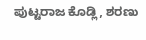ಪುಟ್ಟರಾಜ ಕೊಡ್ಲಿ, ಶರಣು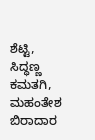ಶೆಟ್ಟಿ, ಸಿದ್ಧಣ್ಣ ಕಮತಗಿ, ಮಹಂತೇಶ ಬಿರಾದಾರ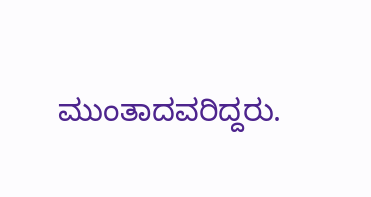ಮುಂತಾದವರಿದ್ದರು.